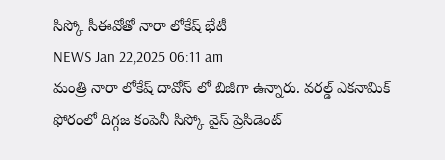సిస్కో సీఈవోతో నారా లోకేష్ భేటీ
NEWS Jan 22,2025 06:11 am
మంత్రి నారా లోకేష్ దావోస్ లో బిజీగా ఉన్నారు. వరల్డ్ ఎకనామిక్ ఫోరంలో దిగ్గజ కంపెనీ సిస్కో వైస్ ప్రెసిడెంట్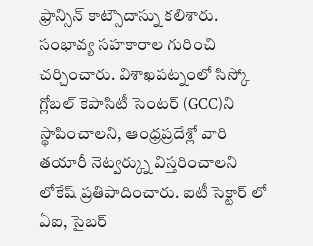ఫ్రాన్సిన్ కాట్సౌదాస్ను కలిశారు. సంభావ్య సహకారాల గురించి చర్చించారు. విశాఖపట్నంలో సిస్కో గ్లోబల్ కెపాసిటీ సెంటర్ (GCC)ని స్థాపించాలని, ఆంధ్రప్రదేశ్లో వారి తయారీ నెట్వర్క్ను విస్తరించాలని లోకేష్ ప్రతిపాదించారు. ఐటీ సెక్టార్ లో ఏఐ, సైబర్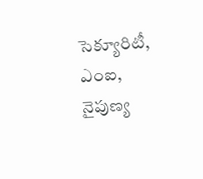సెక్యూరిటీ, ఎంఐ, నైపుణ్య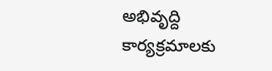అభివృద్ది కార్యక్రమాలకు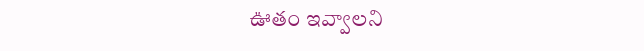ఊతం ఇవ్వాలని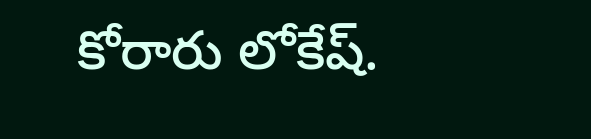కోరారు లోకేష్.